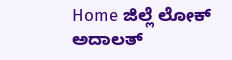Home ಜಿಲ್ಲೆ ಲೋಕ್ ಅದಾಲತ್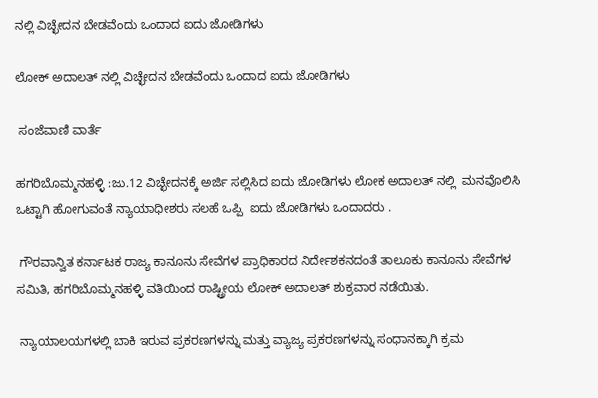ನಲ್ಲಿ ವಿಚ್ಛೇದನ ಬೇಡವೆಂದು ಒಂದಾದ ಐದು ಜೋಡಿಗಳು

ಲೋಕ್ ಅದಾಲತ್ ನಲ್ಲಿ ವಿಚ್ಛೇದನ ಬೇಡವೆಂದು ಒಂದಾದ ಐದು ಜೋಡಿಗಳು

 ಸಂಜೆವಾಣಿ ವಾರ್ತೆ

ಹಗರಿಬೊಮ್ಮನಹಳ್ಳಿ :ಜು.12 ವಿಚ್ಛೇದನಕ್ಕೆ ಅರ್ಜಿ ಸಲ್ಲಿಸಿದ ಐದು ಜೋಡಿಗಳು ಲೋಕ ಅದಾಲತ್ ನಲ್ಲಿ  ಮನವೊಲಿಸಿ ಒಟ್ಟಾಗಿ ಹೋಗುವಂತೆ ನ್ಯಾಯಾಧೀಶರು ಸಲಹೆ ಒಪ್ಪಿ  ಐದು ಜೋಡಿಗಳು ಒಂದಾದರು .

 ಗೌರವಾನ್ವಿತ ಕರ್ನಾಟಕ ರಾಜ್ಯ ಕಾನೂನು ಸೇವೆಗಳ ಪ್ರಾಧಿಕಾರದ ನಿರ್ದೇಶಕನದಂತೆ ತಾಲೂಕು ಕಾನೂನು ಸೇವೆಗಳ ಸಮಿತಿ, ಹಗರಿಬೊಮ್ಮನಹಳ್ಳಿ ವತಿಯಿಂದ ರಾಷ್ಟ್ರೀಯ ಲೋಕ್ ಅದಾಲತ್ ಶುಕ್ರವಾರ ನಡೆಯಿತು.

 ನ್ಯಾಯಾಲಯಗಳಲ್ಲಿ ಬಾಕಿ ಇರುವ ಪ್ರಕರಣಗಳನ್ನು ಮತ್ತು ವ್ಯಾಜ್ಯ ಪ್ರಕರಣಗಳನ್ನು ಸಂಧಾನಕ್ಕಾಗಿ ಕ್ರಮ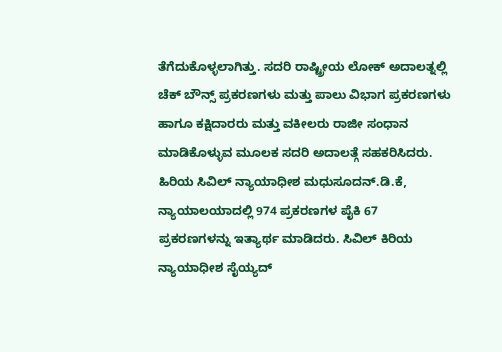ತೆಗೆದುಕೊಳ್ಳಲಾಗಿತ್ತು. ಸದರಿ ರಾಷ್ಟ್ರೀಯ ಲೋಕ್ ಅದಾಲತ್ನಲ್ಲಿ ಚೆಕ್ ಬೌನ್ಸ್ ಪ್ರಕರಣಗಳು ಮತ್ತು ಪಾಲು ವಿಭಾಗ ಪ್ರಕರಣಗಳು ಹಾಗೂ ಕಕ್ಷಿದಾರರು ಮತ್ತು ವಕೀಲರು ರಾಜೀ ಸಂಧಾನ ಮಾಡಿಕೊಳ್ಳುವ ಮೂಲಕ ಸದರಿ ಅದಾಲತ್ಗೆ ಸಹಕರಿಸಿದರು.  ಹಿರಿಯ ಸಿವಿಲ್ ನ್ಯಾಯಾಧೀಶ ಮಧುಸೂದನ್.ಡಿ.ಕೆ, ನ್ಯಾಯಾಲಯಾದಲ್ಲಿ 974 ಪ್ರಕರಣಗಳ ಪೈಕಿ 67 ಪ್ರಕರಣಗಳನ್ನು ಇತ್ಯಾರ್ಥ ಮಾಡಿದರು. ಸಿವಿಲ್ ಕಿರಿಯ ನ್ಯಾಯಾಧೀಶ ಸೈಯ್ಯದ್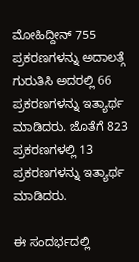ಮೋಹಿದ್ದೀನ್ 755 ಪ್ರಕರಣಗಳನ್ನು ಅದಾಲತ್ಗೆ ಗುರುತಿಸಿ ಅದರಲ್ಲಿ 66 ಪ್ರಕರಣಗಳನ್ನು ಇತ್ಯಾರ್ಥ ಮಾಡಿದರು. ಜೊತೆಗೆ 823 ಪ್ರಕರಣಗಳಲ್ಲಿ 13 ಪ್ರಕರಣಗಳನ್ನು ಇತ್ಯಾರ್ಥ ಮಾಡಿದರು.

ಈ ಸಂದರ್ಭದಲ್ಲಿ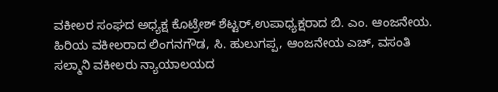ವಕೀಲರ ಸಂಘದ ಅಧ್ಯಕ್ಷ ಕೊಟ್ರೇಶ್ ಶೆಟ್ಟರ್,ಉಪಾಧ್ಯಕ್ಷರಾದ ಬಿ. ಎಂ. ಆಂಜನೇಯ. ಹಿರಿಯ ವಕೀಲರಾದ ಲಿಂಗನಗೌಡ, ಸಿ. ಹುಲುಗಪ್ಪ, ಆಂಜನೇಯ ಎಚ್, ವಸಂತಿ ಸಲ್ಮಾನಿ ವಕೀಲರು ನ್ಯಾಯಾಲಯದ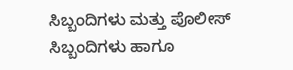ಸಿಬ್ಬಂದಿಗಳು ಮತ್ತು ಪೊಲೀಸ್ ಸಿಬ್ಬಂದಿಗಳು ಹಾಗೂ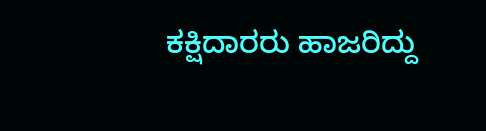ಕಕ್ಷಿದಾರರು ಹಾಜರಿದ್ದು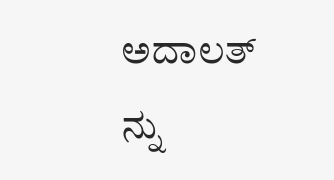ಅದಾಲತ್ ನ್ನು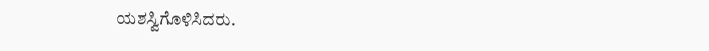ಯಶಸ್ವಿಗೊಳಿಸಿದರು.